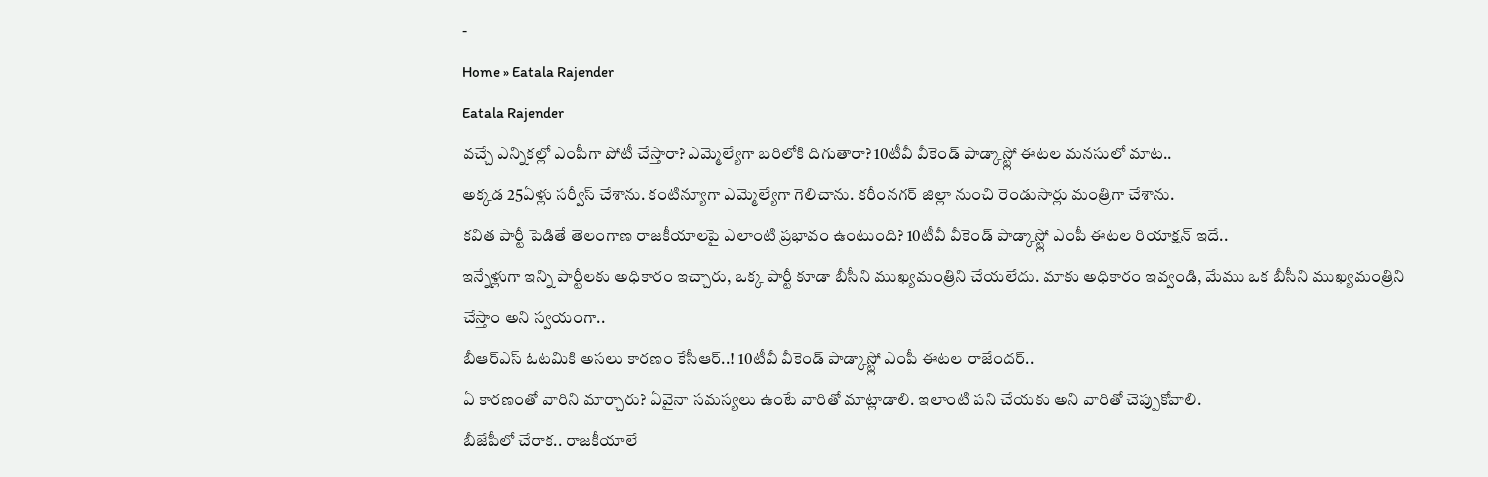-
Home » Eatala Rajender
Eatala Rajender
వచ్చే ఎన్నికల్లో ఎంపీగా పోటీ చేస్తారా? ఎమ్మెల్యేగా బరిలోకి దిగుతారా? 10టీవీ వీకెండ్ పాడ్కాస్ట్లో ఈటల మనసులో మాట..
అక్కడ 25ఏళ్లు సర్వీస్ చేశాను. కంటిన్యూగా ఎమ్మెల్యేగా గెలిచాను. కరీంనగర్ జిల్లా నుంచి రెండుసార్లు మంత్రిగా చేశాను.
కవిత పార్టీ పెడితే తెలంగాణ రాజకీయాలపై ఎలాంటి ప్రభావం ఉంటుంది? 10టీవీ వీకెండ్ పాడ్కాస్ట్లో ఎంపీ ఈటల రియాక్షన్ ఇదే..
ఇన్నేళ్లుగా ఇన్ని పార్టీలకు అధికారం ఇచ్చారు, ఒక్క పార్టీ కూడా బీసీని ముఖ్యమంత్రిని చేయలేదు. మాకు అధికారం ఇవ్వండి, మేము ఒక బీసీని ముఖ్యమంత్రిని చేస్తాం అని స్వయంగా..
బీఆర్ఎస్ ఓటమికి అసలు కారణం కేసీఆర్..! 10టీవీ వీకెండ్ పాడ్కాస్ట్లో ఎంపీ ఈటల రాజేందర్..
ఏ కారణంతో వారిని మార్చారు? ఏవైనా సమస్యలు ఉంటే వారితో మాట్లాడాలి. ఇలాంటి పని చేయకు అని వారితో చెప్పుకోవాలి.
బీజేపీలో చేరాక.. రాజకీయాలే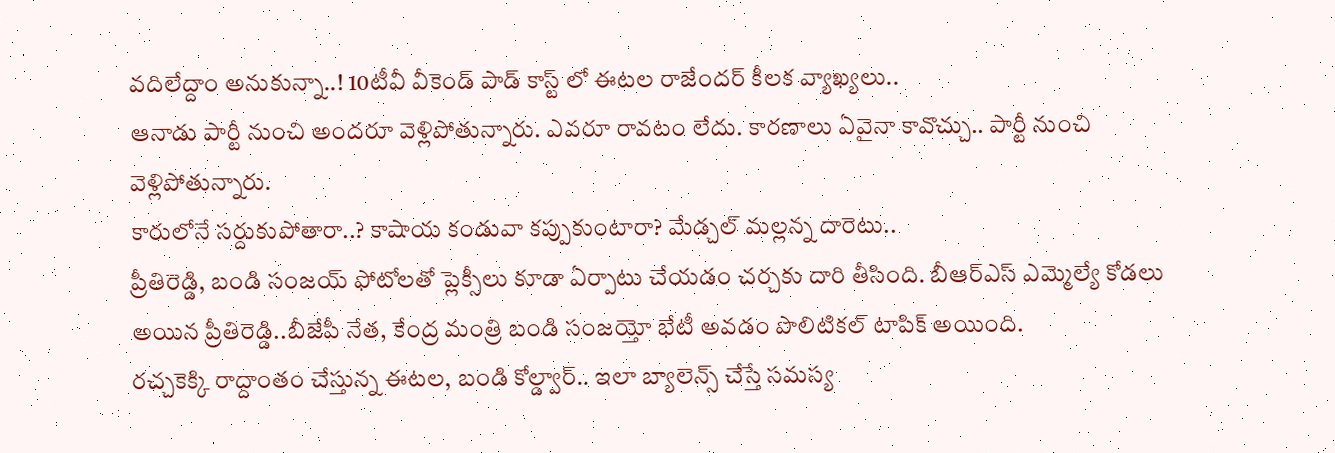వదిలేద్దాం అనుకున్నా..! 10టీవీ వీకెండ్ పాడ్ కాస్ట్ లో ఈటల రాజేందర్ కీలక వ్యాఖ్యలు..
ఆనాడు పార్టీ నుంచి అందరూ వెళ్లిపోతున్నారు. ఎవరూ రావటం లేదు. కారణాలు ఏవైనా కావొచ్చు.. పార్టీ నుంచి వెళ్లిపోతున్నారు.
కారులోనే సర్దుకుపోతారా..? కాషాయ కండువా కప్పుకుంటారా? మేడ్చల్ మల్లన్న దారెటు..
ప్రీతిరెడ్డి, బండి సంజయ్ ఫోటోలతో ప్లెక్సీలు కూడా ఏర్పాటు చేయడం చర్చకు దారి తీసింది. బీఆర్ఎస్ ఎమ్మెల్యే కోడలు అయిన ప్రీతిరెడ్డి..బీజేపీ నేత, కేంద్ర మంత్రి బండి సంజయ్తో భేటీ అవడం పొలిటికల్ టాపిక్ అయింది.
రచ్చకెక్కి రాద్దాంతం చేస్తున్న ఈటల, బండి కోల్డ్వార్.. ఇలా బ్యాలెన్స్ చేస్తే సమస్య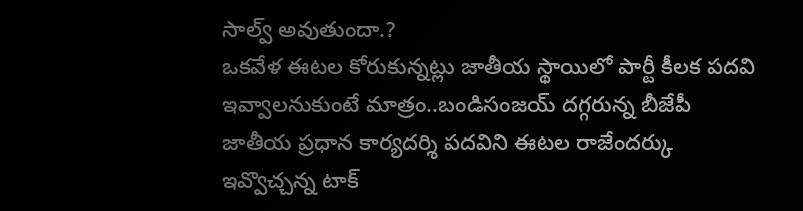సాల్వ్ అవుతుందా.?
ఒకవేళ ఈటల కోరుకున్నట్లు జాతీయ స్థాయిలో పార్టీ కీలక పదవి ఇవ్వాలనుకుంటే మాత్రం..బండిసంజయ్ దగ్గరున్న బీజేపీ జాతీయ ప్రధాన కార్యదర్శి పదవిని ఈటల రాజేందర్కు ఇవ్వొచ్చన్న టాక్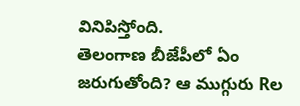వినిపిస్తోంది.
తెలంగాణ బీజేపీలో ఏం జరుగుతోంది? ఆ ముగ్గురు Rల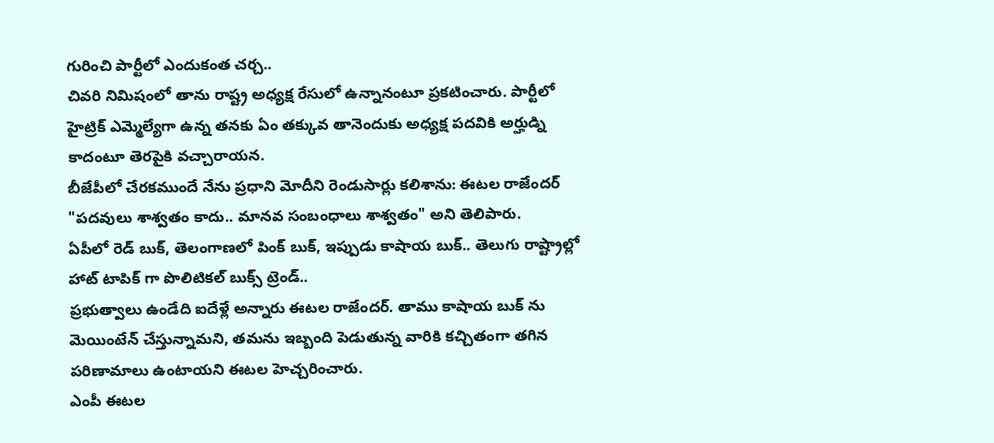గురించి పార్టీలో ఎందుకంత చర్చ..
చివరి నిమిషంలో తాను రాష్ట్ర అధ్యక్ష రేసులో ఉన్నానంటూ ప్రకటించారు. పార్టీలో హైట్రిక్ ఎమ్మెల్యేగా ఉన్న తనకు ఏం తక్కువ తానెందుకు అధ్యక్ష పదవికి అర్హుడ్ని కాదంటూ తెరపైకి వచ్చారాయన.
బీజేపీలో చేరకముందే నేను ప్రధాని మోదీని రెండుసార్లు కలిశాను: ఈటల రాజేందర్
"పదవులు శాశ్వతం కాదు.. మానవ సంబంధాలు శాశ్వతం" అని తెలిపారు.
ఏపీలో రెడ్ బుక్, తెలంగాణలో పింక్ బుక్, ఇప్పుడు కాషాయ బుక్.. తెలుగు రాష్ట్రాల్లో హాట్ టాపిక్ గా పొలిటికల్ బుక్స్ ట్రెండ్..
ప్రభుత్వాలు ఉండేది ఐదేళ్లే అన్నారు ఈటల రాజేందర్. తాము కాషాయ బుక్ ను మెయింటేన్ చేస్తున్నామని, తమను ఇబ్బంది పెడుతున్న వారికి కచ్చితంగా తగిన పరిణామాలు ఉంటాయని ఈటల హెచ్చరించారు.
ఎంపీ ఈటల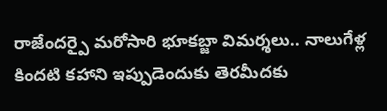రాజేందర్పై మరోసారి భూకబ్జా విమర్శలు.. నాలుగేళ్ల కిందటి కహాని ఇప్పుడెందుకు తెరమీదకు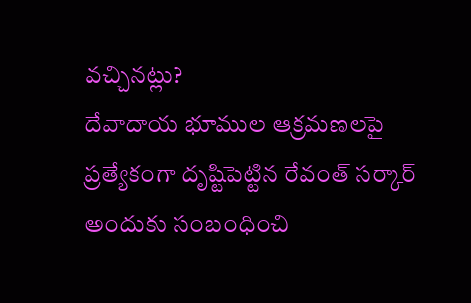వచ్చినట్లు?
దేవాదాయ భూముల ఆక్రమణలపై ప్రత్యేకంగా దృష్టిపెట్టిన రేవంత్ సర్కార్ అందుకు సంబంధించి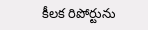కీలక రిపోర్టును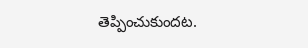తెప్పించుకుందట.